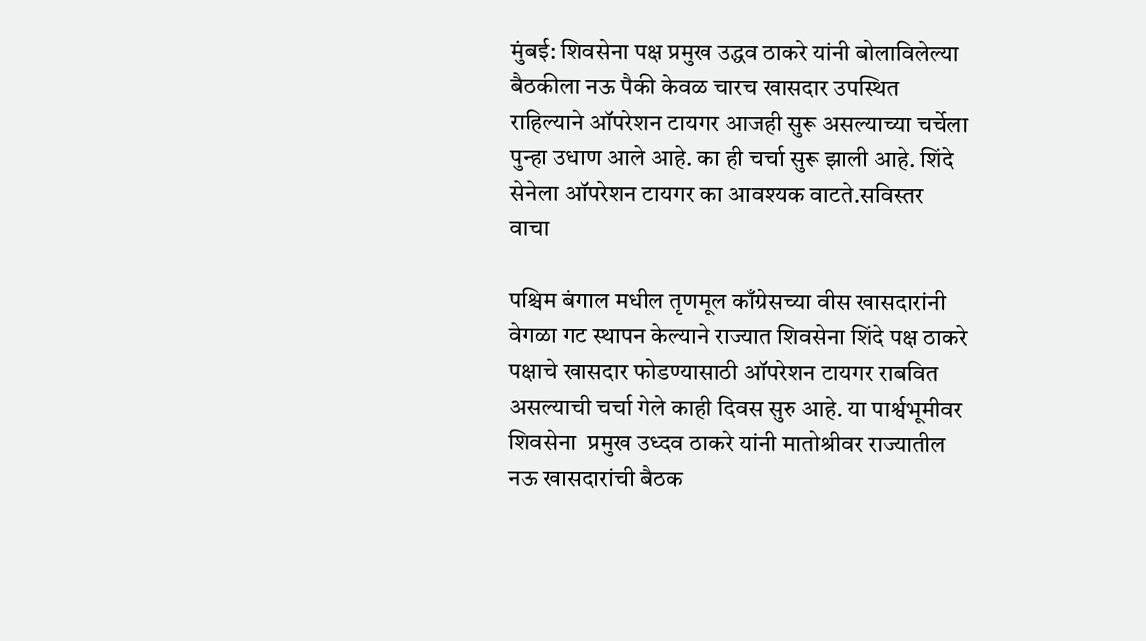मुंबई: शिवसेना पक्ष प्रमुख उद्धव ठाकरे यांनी बोलाविलेल्या बैठकीला नऊ पैकी केवळ चारच खासदार उपस्थित राहिल्याने ऑपरेशन टायगर आजही सुरू असल्याच्या चर्चेला पुन्हा उधाण आले आहे. का ही चर्चा सुरू झाली आहे. शिंदे सेनेला ऑपरेशन टायगर का आवश्यक वाटते.सविस्तर वाचा

पश्चिम बंगाल मधील तृणमूल काँग्रेसच्या वीस खासदारांनी वेगळा गट स्थापन केल्याने राज्यात शिवसेना शिंदे पक्ष ठाकरे पक्षाचे खासदार फोडण्यासाठी ऑपरेशन टायगर राबवित असल्याची चर्चा गेले काही दिवस सुरु आहे. या पार्श्वभूमीवर शिवसेना  प्रमुख उध्दव ठाकरे यांनी मातोश्रीवर राज्यातील नऊ खासदारांची बैठक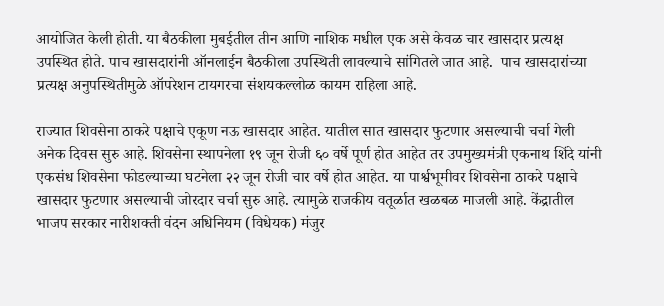आयोजित केली होती. या बैठकीला मुबईतील तीन आणि नाशिक मधील एक असे केवळ चार खासदार प्रत्यक्ष उपस्थित होते. पाच खासदारांनी ऑनलाईन बैठकीला उपस्थिती लावल्याचे सांगितले जात आहे.  पाच खासदारांच्या प्रत्यक्ष अनुपस्थितीमुळे ऑपरेशन टायगरचा संशयकल्लोळ कायम राहिला आहे.

राज्यात शिवसेना ठाकरे पक्षाचे एकूण नऊ खासदार आहेत. यातील सात खासदार फुटणार असल्याची चर्चा गेली अनेक दिवस सुरु आहे. शिवसेना स्थापनेला १९ जून रोजी ६० वर्षे पूर्ण होत आहेत तर उपमुख्यमंत्री एकनाथ शिंदे यांनी एकसंध शिवसेना फोडल्याच्या घटनेला २२ जून रोजी चार वर्षे होत आहेत. या पार्श्वभूमीवर शिवसेना ठाकरे पक्षाचे खासदार फुटणार असल्याची जोरदार चर्चा सुरु आहे. त्यामुळे राजकीय वतूर्ळात खळबळ माजली आहे. केंद्रातील भाजप सरकार नारीशक्ती वंदन अधिनियम (विधेयक) मंजुर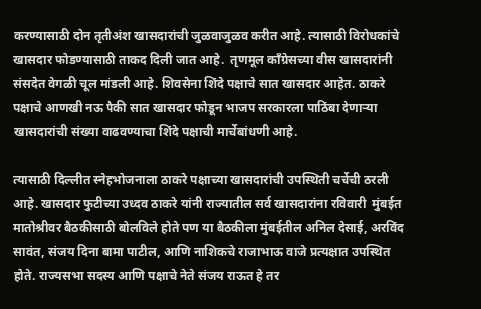करण्यासाठी दोन तृतीअंश खासदारांची जुळवाजुळव करीत आहे. त्यासाठी विरोधकांचे खासदार फोडण्यासाठी ताकद दिली जात आहे.  तृणमूल काँग्रेसच्या वीस खासदारांनी संसदेत वेगळी चूल मांडली आहे. शिवसेना शिंदे पक्षाचे सात खासदार आहेत. ठाकरे पक्षाचे आणखी नऊ पैकी सात खासदार फोडून भाजप सरकारला पाठिंबा देणाऱ्या खासदारांची संख्या वाढवण्याचा शिंदे पक्षाची मार्चेबांधणी आहे.

त्यासाठी दिल्लीत स्नेहभोजनाला ठाकरे पक्षाच्या खासदारांची उपस्थिती चर्चेची ठरली आहे. खासदार फुटीच्या उध्दव ठाकरे यांनी राज्यातील सर्व खासदारांना रविवारी  मुंबईत मातोश्रीवर बैठकीसाठी बोलविले होते पण या बैठकीला मुंबईतील अनिल देसाई, अरविंद सावंत, संजय दिना बामा पाटील, आणि नाशिकचे राजाभाऊ वाजे प्रत्यक्षात उपस्थित होते. राज्यसभा सदस्य आणि पक्षाचे नेते संजय राऊत हे तर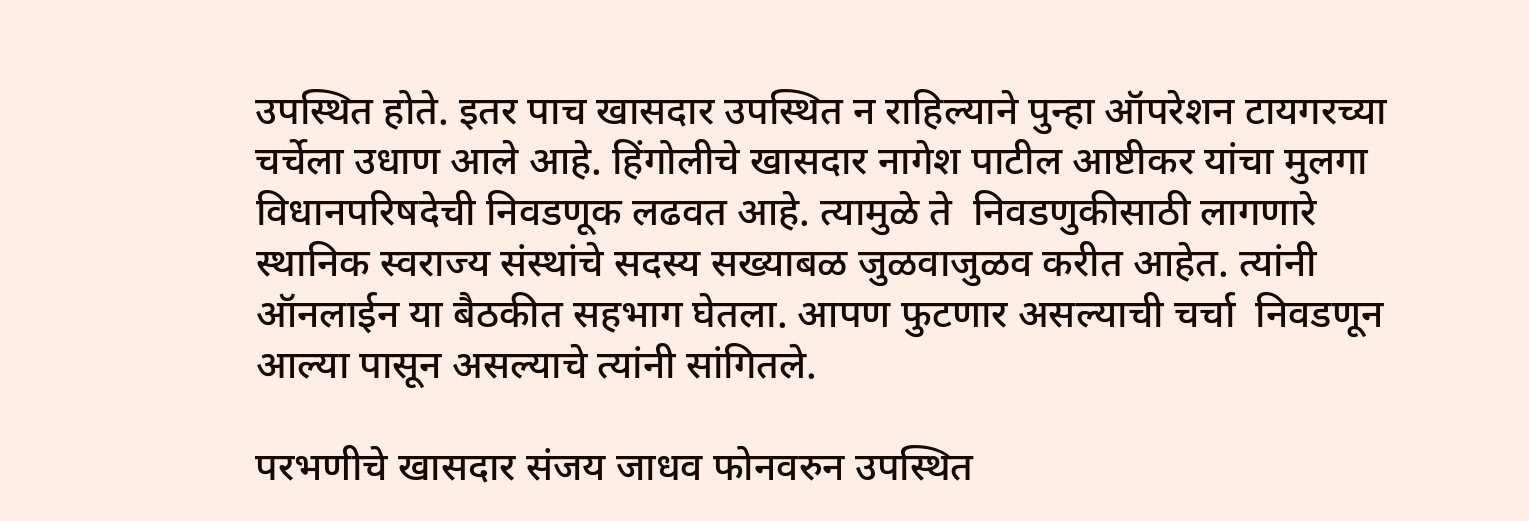उपस्थित होते. इतर पाच खासदार उपस्थित न राहिल्याने पुन्हा ऑपरेशन टायगरच्या चर्चेला उधाण आले आहे. हिंगोलीचे खासदार नागेश पाटील आष्टीकर यांचा मुलगा विधानपरिषदेची निवडणूक लढवत आहे. त्यामुळे ते  निवडणुकीसाठी लागणारे स्थानिक स्वराज्य संस्थांचे सदस्य सख्याबळ जुळवाजुळव करीत आहेत. त्यांनी ऑनलाईन या बैठकीत सहभाग घेतला. आपण फुटणार असल्याची चर्चा  निवडणून आल्या पासून असल्याचे त्यांनी सांगितले.

परभणीचे खासदार संजय जाधव फोनवरुन उपस्थित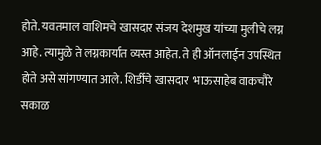होते. यवतमाल वाशिमचे खासदार संजय देशमुख यांच्या मुलीचे लग्न आहे. त्यामुळे ते लग्नकार्यात व्यस्त आहेत. ते ही ऑनलाईन उपस्थित होते असे सांगण्यात आले. शिर्डीचे खासदार  भाऊसाहेब वाकचौरे सकाळ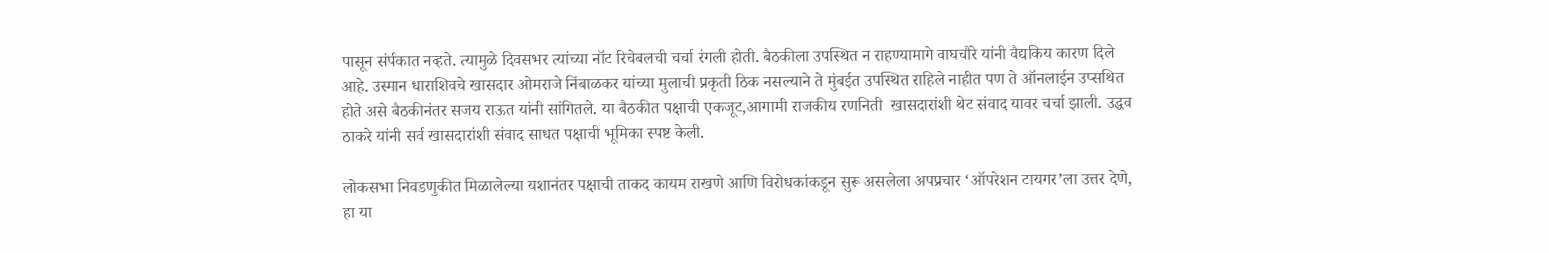पासून संर्पकात नव्हते. त्यामुळे दिवसभर त्यांच्या नॉट रिचेबलची चर्चा रंगली होती. बैठकीला उपस्थित न राहण्यामागे वाघचौरे यांनी वैद्यकिय कारण दिले आहे. उस्मान धाराशिवचे खासदार ओमराजे निंबाळकर यांच्या मुलाची प्रकृती ठिक नसल्याने ते मुंबईत उपस्थित राहिले नाहीत पण ते ऑनलाईन उप्सथित होते असे बैठकीनंतर सजय राऊत यांनी सांगितले. या बैठकीत पक्षाची एकजूट,आगामी राजकीय रणनिती  खासदारांशी थेट संवाद यावर चर्चा झाली. उद्धव ठाकरे यांनी सर्व खासदारांशी संवाद साधत पक्षाची भूमिका स्पष्ट केली.

लोकसभा निवडणुकीत मिळालेल्या यशानंतर पक्षाची ताकद कायम राखणे आणि विरोधकांकडून सुरू असलेला अपप्रचार ‘ऑपरेशन टायगर’ला उत्तर देणे, हा या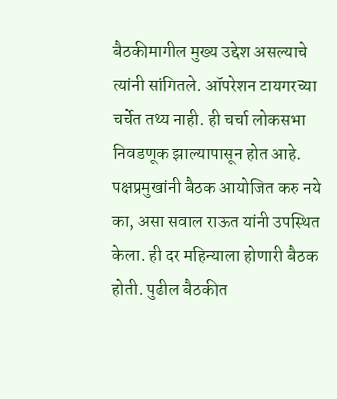बैठकीमागील मुख्य उद्देश असल्याचे त्यांनी सांगितले. ऑपरेशन टायगरच्या चर्चेत तथ्य नाही. ही चर्चा लोकसभा निवडणूक झाल्यापासून होत आहे. पक्षप्रमुखांनी बैठक आयोजित करु नये का, असा सवाल राऊत यांनी उपस्थित केला. ही दर महिन्याला होणारी बैठक होती. पुढील बैठकीत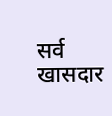सर्व खासदार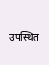उपस्थित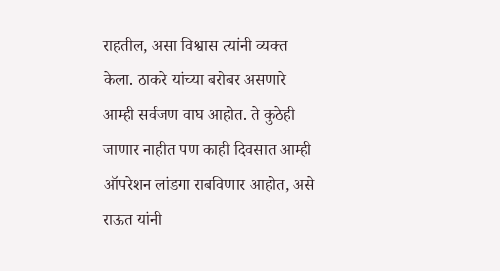राहतील, असा विश्वास त्यांनी व्यक्त केला. ठाकरे यांच्या बरोबर असणारे आम्ही सर्वजण वाघ आहोत. ते कुठेही जाणार नाहीत पण काही दिवसात आम्ही ऑपरेशन लांडगा राबविणार आहोत, असे राऊत यांनी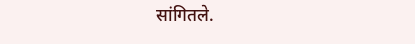सांगितले.